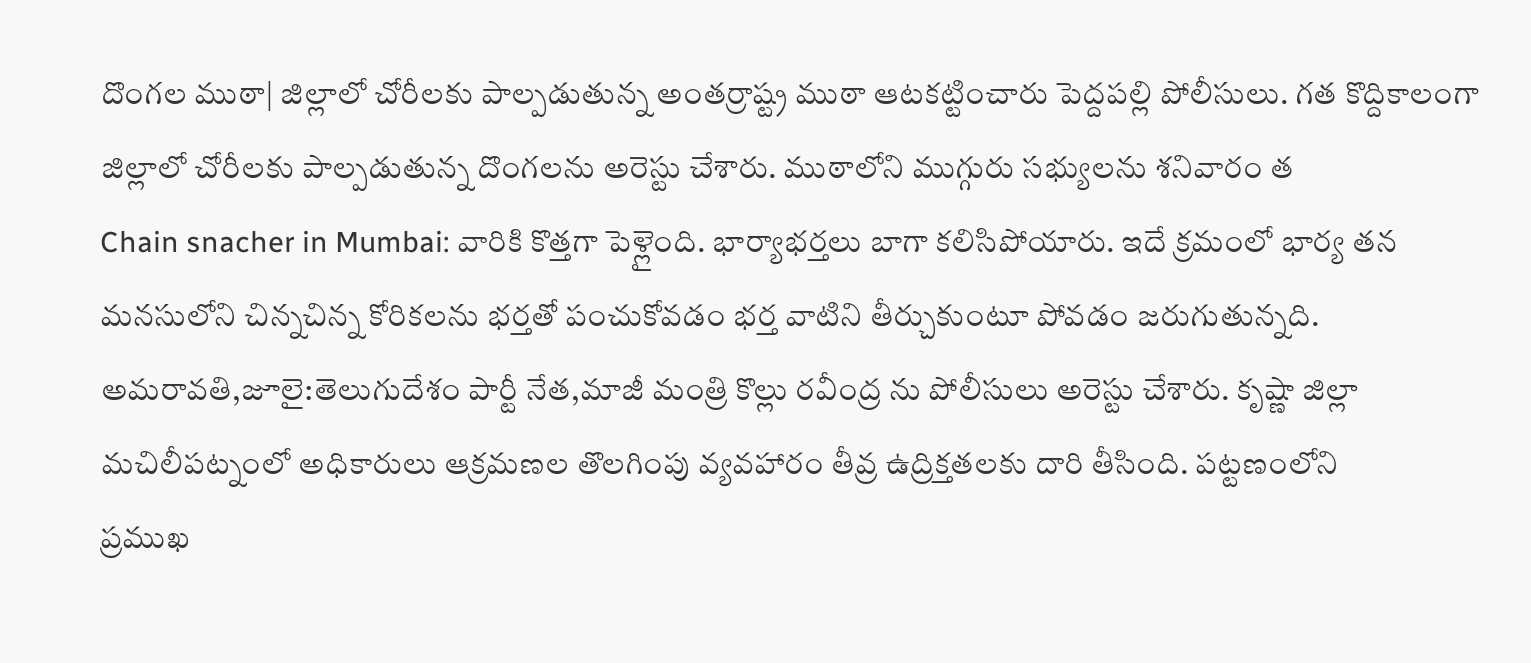దొంగల ముఠా| జిల్లాలో చోరీలకు పాల్పడుతున్న అంతర్రాష్ట్ర ముఠా ఆటకట్టించారు పెద్దపల్లి పోలీసులు. గత కొద్దికాలంగా జిల్లాలో చోరీలకు పాల్పడుతున్న దొంగలను అరెస్టు చేశారు. ముఠాలోని ముగ్గురు సభ్యులను శనివారం త
Chain snacher in Mumbai: వారికి కొత్తగా పెళ్లైంది. భార్యాభర్తలు బాగా కలిసిపోయారు. ఇదే క్రమంలో భార్య తన మనసులోని చిన్నచిన్న కోరికలను భర్తతో పంచుకోవడం భర్త వాటిని తీర్చుకుంటూ పోవడం జరుగుతున్నది.
అమరావతి,జూలై:తెలుగుదేశం పార్టీ నేత,మాజీ మంత్రి కొల్లు రవీంద్ర ను పోలీసులు అరెస్టు చేశారు. కృష్ణా జిల్లా మచిలీపట్నంలో అధికారులు ఆక్రమణల తొలగింపు వ్యవహారం తీవ్ర ఉద్రిక్తతలకు దారి తీసింది. పట్టణంలోని
ప్రముఖ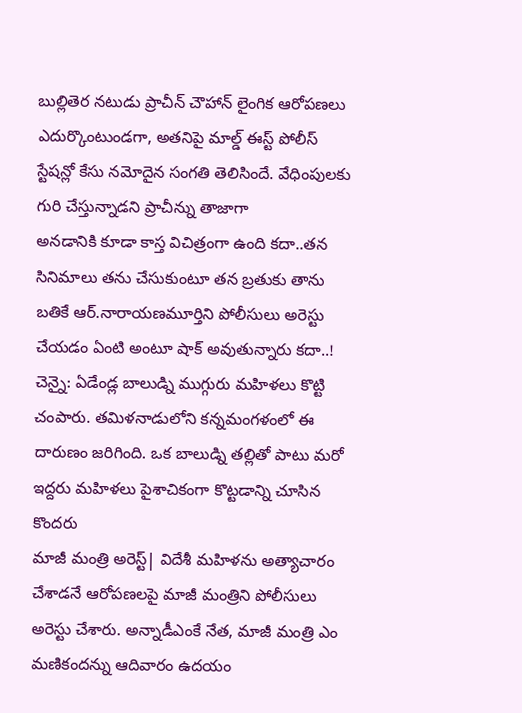బుల్లితెర నటుడు ప్రాచీన్ చౌహాన్ లైంగిక ఆరోపణలు ఎదుర్కొంటుండగా, అతనిపై మాల్డ్ ఈస్ట్ పోలీస్ స్టేషన్లో కేసు నమోదైన సంగతి తెలిసిందే. వేధింపులకు గురి చేస్తున్నాడని ప్రాచీన్ను తాజాగా
అనడానికి కూడా కాస్త విచిత్రంగా ఉంది కదా..తన సినిమాలు తను చేసుకుంటూ తన బ్రతుకు తాను బతికే ఆర్.నారాయణమూర్తిని పోలీసులు అరెస్టు చేయడం ఏంటి అంటూ షాక్ అవుతున్నారు కదా..!
చెన్నై: ఏడేండ్ల బాలుడ్ని ముగ్గురు మహిళలు కొట్టి చంపారు. తమిళనాడులోని కన్నమంగళంలో ఈ దారుణం జరిగింది. ఒక బాలుడ్ని తల్లితో పాటు మరో ఇద్దరు మహిళలు పైశాచికంగా కొట్టడాన్ని చూసిన కొందరు
మాజీ మంత్రి అరెస్ట్| విదేశీ మహిళను అత్యాచారం చేశాడనే ఆరోపణలపై మాజీ మంత్రిని పోలీసులు అరెస్టు చేశారు. అన్నాడీఎంకే నేత, మాజీ మంత్రి ఎం మణికందన్ను ఆదివారం ఉదయం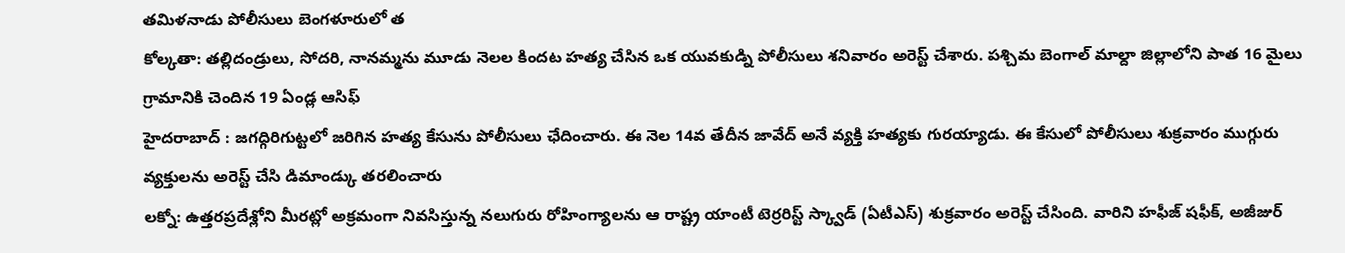తమిళనాడు పోలీసులు బెంగళూరులో త
కోల్కతా: తల్లిదండ్రులు, సోదరి, నానమ్మను మూడు నెలల కిందట హత్య చేసిన ఒక యువకుడ్ని పోలీసులు శనివారం అరెస్ట్ చేశారు. పశ్చిమ బెంగాల్ మాల్దా జిల్లాలోని పాత 16 మైలు గ్రామానికి చెందిన 19 ఏండ్ల ఆసిఫ్
హైదరాబాద్ : జగద్గిరిగుట్టలో జరిగిన హత్య కేసును పోలీసులు ఛేదించారు. ఈ నెల 14వ తేదీన జావేద్ అనే వ్యక్తి హత్యకు గురయ్యాడు. ఈ కేసులో పోలీసులు శుక్రవారం ముగ్గురు వ్యక్తులను అరెస్ట్ చేసి డిమాండ్కు తరలించారు
లక్నో: ఉత్తరప్రదేశ్లోని మీరట్లో అక్రమంగా నివసిస్తున్న నలుగురు రోహింగ్యాలను ఆ రాష్ట్ర యాంటీ టెర్రరిస్ట్ స్క్వాడ్ (ఏటీఎస్) శుక్రవారం అరెస్ట్ చేసింది. వారిని హఫీజ్ షఫీక్, అజీజుర్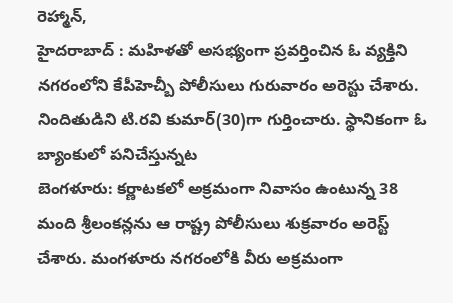రెహ్మాన్,
హైదరాబాద్ : మహిళతో అసభ్యంగా ప్రవర్తించిన ఓ వ్యక్తిని నగరంలోని కేపీహెచ్బీ పోలీసులు గురువారం అరెస్టు చేశారు. నిందితుడిని టి.రవి కుమార్(30)గా గుర్తించారు. స్థానికంగా ఓ బ్యాంకులో పనిచేస్తున్నట
బెంగళూరు: కర్ణాటకలో అక్రమంగా నివాసం ఉంటున్న 38 మంది శ్రీలంకన్లను ఆ రాష్ట్ర పోలీసులు శుక్రవారం అరెస్ట్ చేశారు. మంగళూరు నగరంలోకి వీరు అక్రమంగా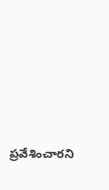ప్రవేశించారని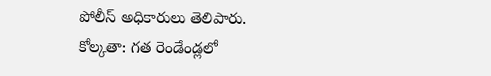పోలీస్ అధికారులు తెలిపారు.
కోల్కతా: గత రెండేండ్లలో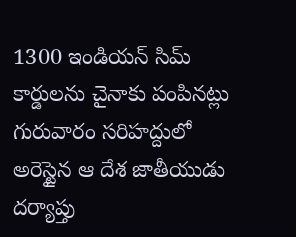1300 ఇండియన్ సిమ్ కార్డులను చైనాకు పంపినట్లు గురువారం సరిహద్దులో అరెస్టైన ఆ దేశ జాతీయుడు దర్యాప్తు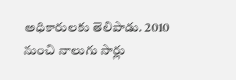అధికారులకు తెలిపాడు. 2010 నుంచి నాలుగు సార్లు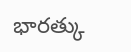భారత్కు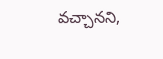వచ్చానని,